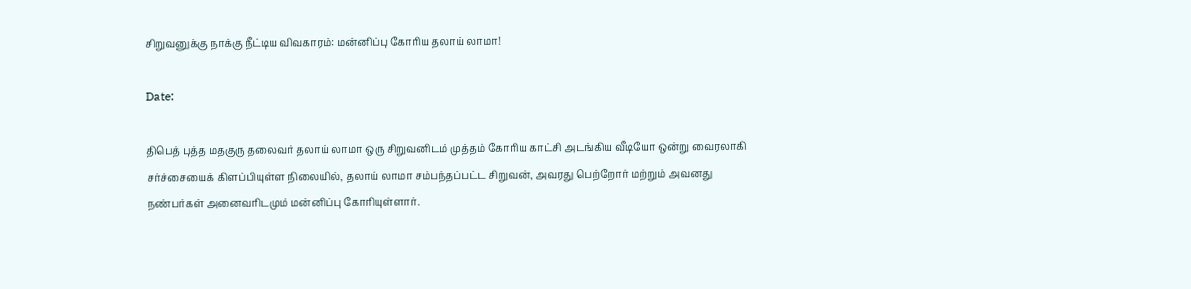சிறுவனுக்கு நாக்கு நீட்டிய விவகாரம்: மன்னிப்பு கோரிய தலாய் லாமா!

Date:

திபெத் புத்த மதகுரு தலைவர் தலாய் லாமா ஒரு சிறுவனிடம் முத்தம் கோரிய காட்சி அடங்கிய வீடியோ ஒன்று வைரலாகி சர்ச்சையைக் கிளப்பியுள்ள நிலையில், தலாய் லாமா சம்பந்தப்பட்ட சிறுவன், அவரது பெற்றோர் மற்றும் அவனது நண்பர்கள் அனைவரிடமும் மன்னிப்பு கோரியுள்ளார்.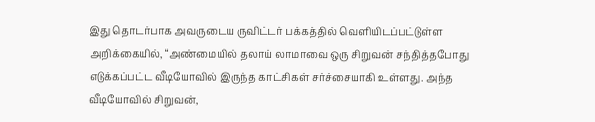இது தொடர்பாக அவருடைய ருவிட்டர் பக்கத்தில் வெளியிடப்பட்டுள்ள அறிக்கையில், “அண்மையில் தலாய் லாமாவை ஒரு சிறுவன் சந்தித்தபோது எடுக்கப்பட்ட வீடியோவில் இருந்த காட்சிகள் சர்ச்சையாகி உள்ளது. அந்த வீடியோவில் சிறுவன்,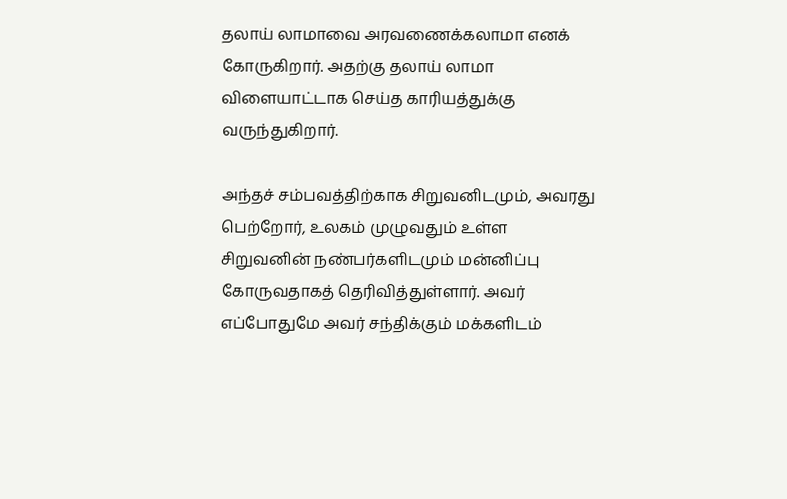தலாய் லாமாவை அரவணைக்கலாமா எனக் கோருகிறார். அதற்கு தலாய் லாமா விளையாட்டாக செய்த காரியத்துக்கு வருந்துகிறார்.

அந்தச் சம்பவத்திற்காக சிறுவனிடமும், அவரது பெற்றோர், உலகம் முழுவதும் உள்ள சிறுவனின் நண்பர்களிடமும் மன்னிப்பு கோருவதாகத் தெரிவித்துள்ளார். அவர் எப்போதுமே அவர் சந்திக்கும் மக்களிடம்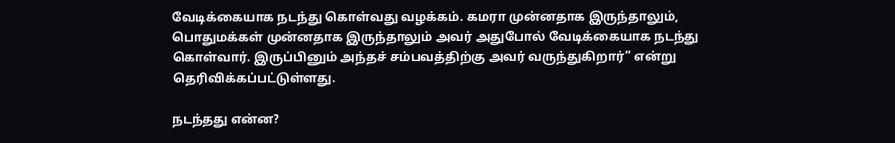வேடிக்கையாக நடந்து கொள்வது வழக்கம். கமரா முன்னதாக இருந்தாலும், பொதுமக்கள் முன்னதாக இருந்தாலும் அவர் அதுபோல் வேடிக்கையாக நடந்து கொள்வார். இருப்பினும் அந்தச் சம்பவத்திற்கு அவர் வருந்துகிறார்” என்று தெரிவிக்கப்பட்டுள்ளது.

நடந்தது என்ன?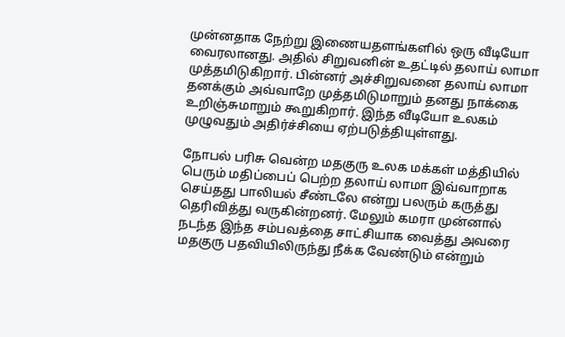முன்னதாக நேற்று இணையதளங்களில் ஒரு வீடியோ வைரலானது. அதில் சிறுவனின் உதட்டில் தலாய் லாமா முத்தமிடுகிறார். பின்னர் அச்சிறுவனை தலாய் லாமா தனக்கும் அவ்வாறே முத்தமிடுமாறும் தனது நாக்கை உறிஞ்சுமாறும் கூறுகிறார். இந்த வீடியோ உலகம் முழுவதும் அதிர்ச்சியை ஏற்படுத்தியுள்ளது.

நோபல் பரிசு வென்ற மதகுரு உலக மக்கள் மத்தியில் பெரும் மதிப்பைப் பெற்ற தலாய் லாமா இவ்வாறாக செய்தது பாலியல் சீண்டலே என்று பலரும் கருத்து தெரிவித்து வருகின்றனர். மேலும் கமரா முன்னால் நடந்த இந்த சம்பவத்தை சாட்சியாக வைத்து அவரை மதகுரு பதவியிலிருந்து நீக்க வேண்டும் என்றும்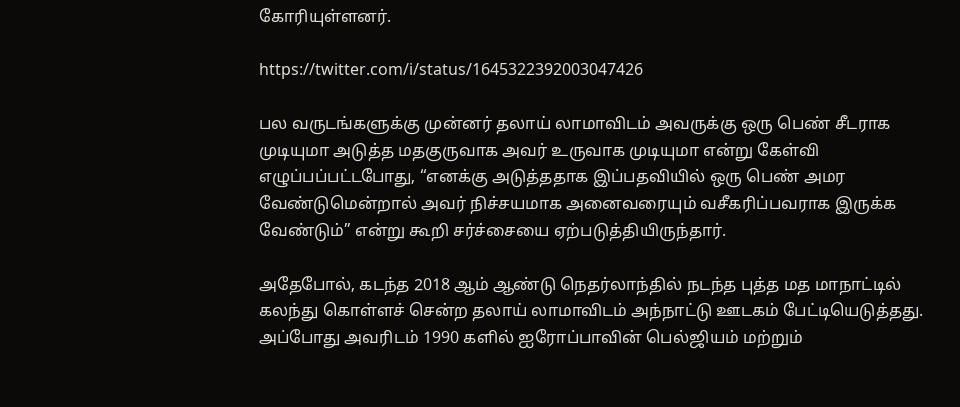கோரியுள்ளனர்.

https://twitter.com/i/status/1645322392003047426

பல வருடங்களுக்கு முன்னர் தலாய் லாமாவிடம் அவருக்கு ஒரு பெண் சீடராக முடியுமா அடுத்த மதகுருவாக அவர் உருவாக முடியுமா என்று கேள்வி எழுப்பப்பட்டபோது, “எனக்கு அடுத்ததாக இப்பதவியில் ஒரு பெண் அமர வேண்டுமென்றால் அவர் நிச்சயமாக அனைவரையும் வசீகரிப்பவராக இருக்க வேண்டும்” என்று கூறி சர்ச்சையை ஏற்படுத்தியிருந்தார்.

அதேபோல், கடந்த 2018 ஆம் ஆண்டு நெதர்லாந்தில் நடந்த புத்த மத மாநாட்டில் கலந்து கொள்ளச் சென்ற தலாய் லாமாவிடம் அந்நாட்டு ஊடகம் பேட்டியெடுத்தது. அப்போது அவரிடம் 1990 களில் ஐரோப்பாவின் பெல்ஜியம் மற்றும்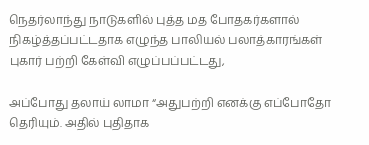நெதர்லாந்து நாடுகளில் புத்த மத போதகர்களால் நிகழ்த்தப்பட்டதாக எழுந்த பாலியல் பலாத்காரங்கள் புகார் பற்றி கேள்வி எழுப்பப்பட்டது,

அப்போது தலாய் லாமா “அதுபற்றி எனக்கு எப்போதோ தெரியும். அதில் புதிதாக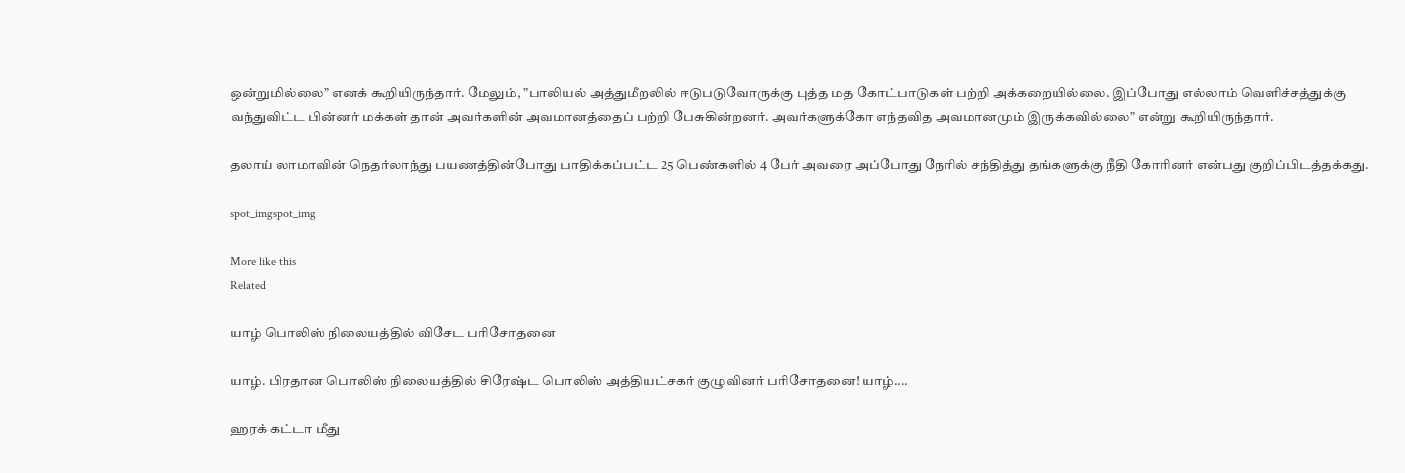ஒன்றுமில்லை” எனக் கூறியிருந்தார். மேலும், ”பாலியல் அத்துமீறலில் ஈடுபடுவோருக்கு புத்த மத கோட்பாடுகள் பற்றி அக்கறையில்லை. இப்போது எல்லாம் வெளிச்சத்துக்கு வந்துவிட்ட பின்னர் மக்கள் தான் அவர்களின் அவமானத்தைப் பற்றி பேசுகின்றனர். அவர்களுக்கோ எந்தவித அவமானமும் இருக்கவில்லை” என்று கூறியிருந்தார்.

தலாய் லாமாவின் நெதர்லாந்து பயணத்தின்போது பாதிக்கப்பட்ட 25 பெண்களில் 4 பேர் அவரை அப்போது நேரில் சந்தித்து தங்களுக்கு நீதி கோரினர் என்பது குறிப்பிடத்தக்கது.

spot_imgspot_img

More like this
Related

யாழ் பொலிஸ் நிலையத்தில் விசேட பரிசோதனை

யாழ். பிரதான பொலிஸ் நிலையத்தில் சிரேஷ்ட பொலிஸ் அத்தியட்சகர் குழுவினர் பரிசோதனை! யாழ்....

ஹரக் கட்டா மீது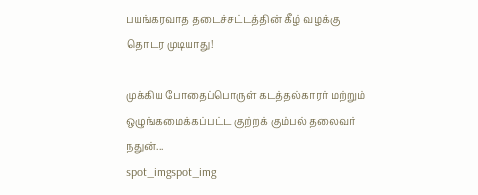பயங்கரவாத தடைச்சட்டத்தின் கீழ் வழக்கு தொடர முடியாது!

முக்கிய போதைப்பொருள் கடத்தல்காரர் மற்றும் ஒழுங்கமைக்கப்பட்ட குற்றக் கும்பல் தலைவர் நதுன்...
spot_imgspot_img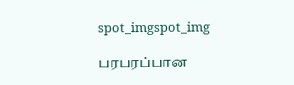spot_imgspot_img

பரபரப்பான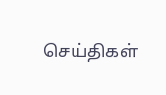செய்திகள்